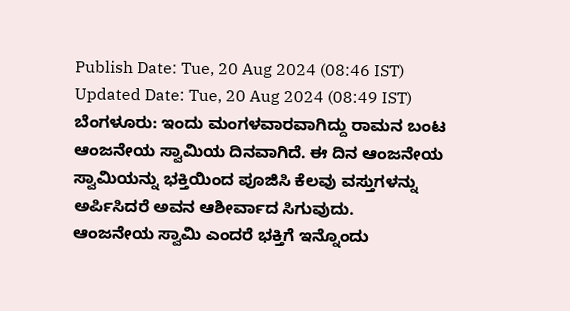Publish Date: Tue, 20 Aug 2024 (08:46 IST)
Updated Date: Tue, 20 Aug 2024 (08:49 IST)
ಬೆಂಗಳೂರು: ಇಂದು ಮಂಗಳವಾರವಾಗಿದ್ದು ರಾಮನ ಬಂಟ ಆಂಜನೇಯ ಸ್ವಾಮಿಯ ದಿನವಾಗಿದೆ. ಈ ದಿನ ಆಂಜನೇಯ ಸ್ವಾಮಿಯನ್ನು ಭಕ್ತಿಯಿಂದ ಪೂಜಿಸಿ ಕೆಲವು ವಸ್ತುಗಳನ್ನು ಅರ್ಪಿಸಿದರೆ ಅವನ ಆಶೀರ್ವಾದ ಸಿಗುವುದು.
ಆಂಜನೇಯ ಸ್ವಾಮಿ ಎಂದರೆ ಭಕ್ತಿಗೆ ಇನ್ನೊಂದು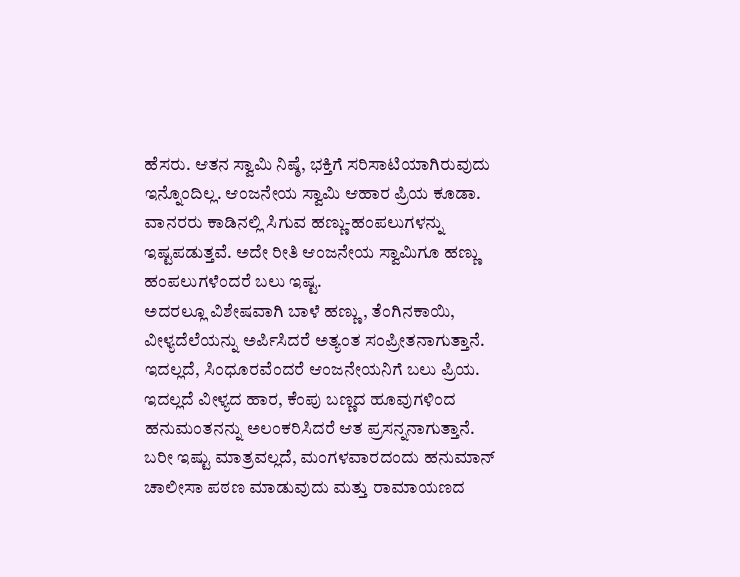ಹೆಸರು. ಆತನ ಸ್ವಾಮಿ ನಿಷ್ಠೆ, ಭಕ್ತಿಗೆ ಸರಿಸಾಟಿಯಾಗಿರುವುದು ಇನ್ನೊಂದಿಲ್ಲ. ಆಂಜನೇಯ ಸ್ವಾಮಿ ಆಹಾರ ಪ್ರಿಯ ಕೂಡಾ. ವಾನರರು ಕಾಡಿನಲ್ಲಿ ಸಿಗುವ ಹಣ್ಣು-ಹಂಪಲುಗಳನ್ನು ಇಷ್ಟಪಡುತ್ತವೆ. ಅದೇ ರೀತಿ ಆಂಜನೇಯ ಸ್ವಾಮಿಗೂ ಹಣ್ಣು ಹಂಪಲುಗಳೆಂದರೆ ಬಲು ಇಷ್ಟ.
ಅದರಲ್ಲೂ ವಿಶೇಷವಾಗಿ ಬಾಳೆ ಹಣ್ಣು, ತೆಂಗಿನಕಾಯಿ, ವೀಳ್ಯದೆಲೆಯನ್ನು ಅರ್ಪಿಸಿದರೆ ಅತ್ಯಂತ ಸಂಪ್ರೀತನಾಗುತ್ತಾನೆ. ಇದಲ್ಲದೆ, ಸಿಂಧೂರವೆಂದರೆ ಆಂಜನೇಯನಿಗೆ ಬಲು ಪ್ರಿಯ. ಇದಲ್ಲದೆ ವೀಳ್ಯದ ಹಾರ, ಕೆಂಪು ಬಣ್ಣದ ಹೂವುಗಳಿಂದ ಹನುಮಂತನನ್ನು ಅಲಂಕರಿಸಿದರೆ ಆತ ಪ್ರಸನ್ನನಾಗುತ್ತಾನೆ.
ಬರೀ ಇಷ್ಟು ಮಾತ್ರವಲ್ಲದೆ, ಮಂಗಳವಾರದಂದು ಹನುಮಾನ್ ಚಾಲೀಸಾ ಪಠಣ ಮಾಡುವುದು ಮತ್ತು ರಾಮಾಯಣದ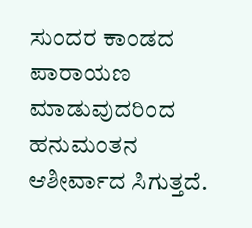ಸುಂದರ ಕಾಂಡದ ಪಾರಾಯಣ ಮಾಡುವುದರಿಂದ ಹನುಮಂತನ ಆಶೀರ್ವಾದ ಸಿಗುತ್ತದೆ.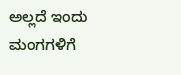ಅಲ್ಲದೆ ಇಂದು ಮಂಗಗಳಿಗೆ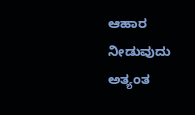ಆಹಾರ ನೀಡುವುದು ಅತ್ಯಂತ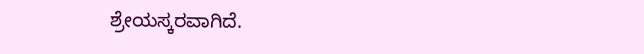ಶ್ರೇಯಸ್ಕರವಾಗಿದೆ.